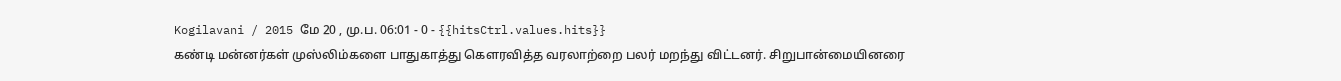Kogilavani / 2015 மே 20 , மு.ப. 06:01 - 0 - {{hitsCtrl.values.hits}}
கண்டி மன்னர்கள் முஸ்லிம்களை பாதுகாத்து கௌரவித்த வரலாற்றை பலர் மறந்து விட்டனர். சிறுபான்மையினரை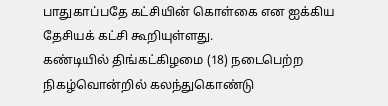பாதுகாப்பதே கட்சியின் கொள்கை என ஐக்கிய தேசியக் கட்சி கூறியுள்ளது.
கண்டியில் திங்கட்கிழமை (18) நடைபெற்ற நிகழ்வொன்றில் கலந்துகொண்டு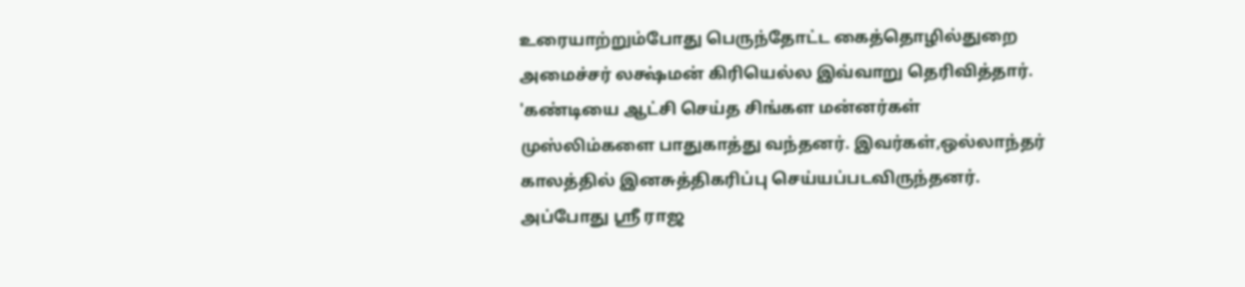உரையாற்றும்போது பெருந்தோட்ட கைத்தொழில்துறை அமைச்சர் லக்ஷ்மன் கிரியெல்ல இவ்வாறு தெரிவித்தார்.
'கண்டியை ஆட்சி செய்த சிங்கள மன்னர்கள் முஸ்லிம்களை பாதுகாத்து வந்தனர். இவர்கள்,ஒல்லாந்தர் காலத்தில் இனசுத்திகரிப்பு செய்யப்படவிருந்தனர். அப்போது ஸ்ரீ ராஜ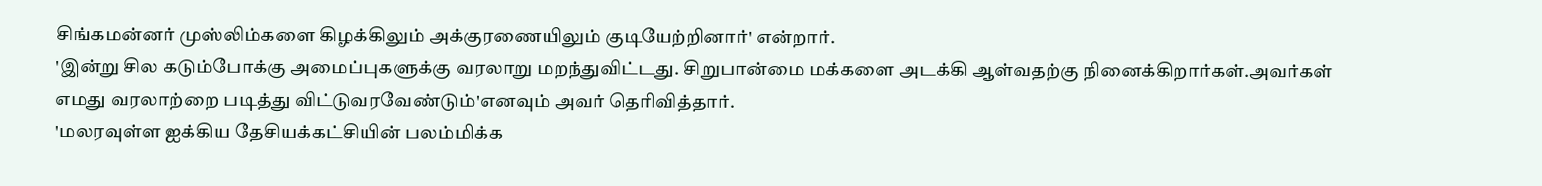சிங்கமன்னர் முஸ்லிம்களை கிழக்கிலும் அக்குரணையிலும் குடியேற்றினார்' என்றார்.
'இன்று சில கடும்போக்கு அமைப்புகளுக்கு வரலாறு மறந்துவிட்டது. சிறுபான்மை மக்களை அடக்கி ஆள்வதற்கு நினைக்கிறார்கள்.அவர்கள் எமது வரலாற்றை படித்து விட்டுவரவேண்டும்'எனவும் அவர் தெரிவித்தார்.
'மலரவுள்ள ஐக்கிய தேசியக்கட்சியின் பலம்மிக்க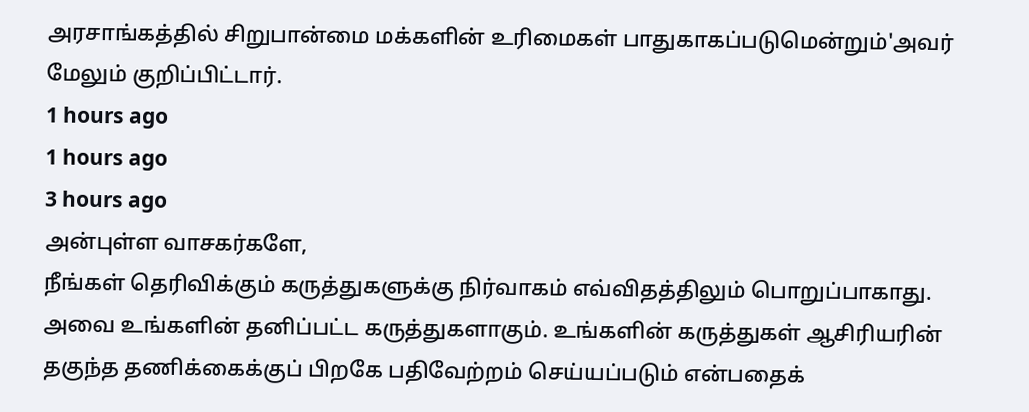அரசாங்கத்தில் சிறுபான்மை மக்களின் உரிமைகள் பாதுகாகப்படுமென்றும்'அவர் மேலும் குறிப்பிட்டார்.
1 hours ago
1 hours ago
3 hours ago
அன்புள்ள வாசகர்களே,
நீங்கள் தெரிவிக்கும் கருத்துகளுக்கு நிர்வாகம் எவ்விதத்திலும் பொறுப்பாகாது. அவை உங்களின் தனிப்பட்ட கருத்துகளாகும். உங்களின் கருத்துகள் ஆசிரியரின் தகுந்த தணிக்கைக்குப் பிறகே பதிவேற்றம் செய்யப்படும் என்பதைக்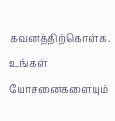கவனத்திற்கொள்க. உங்கள் யோசனைகளையும்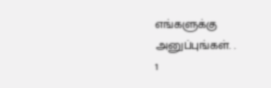எங்களுக்கு அனுப்புங்கள். .
1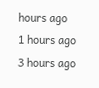hours ago
1 hours ago
3 hours ago